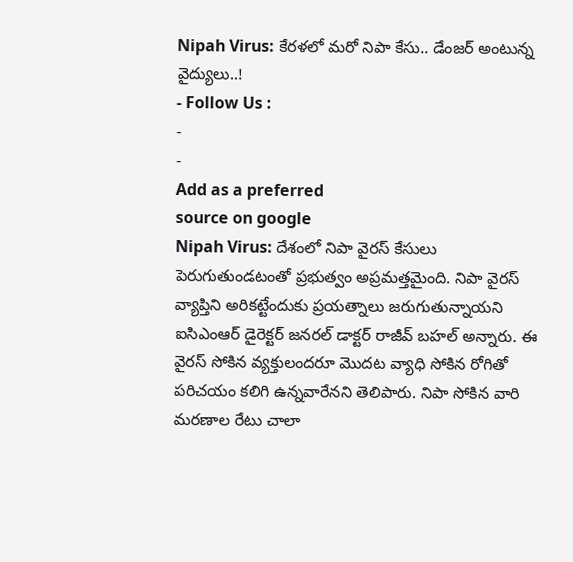Nipah Virus: కేరళలో మరో నిపా కేసు.. డేంజర్ అంటున్న వైద్యులు..!
- Follow Us :
-
-
Add as a preferred
source on google
Nipah Virus: దేశంలో నిపా వైరస్ కేసులు పెరుగుతుండటంతో ప్రభుత్వం అప్రమత్తమైంది. నిపా వైరస్ వ్యాప్తిని అరికట్టేందుకు ప్రయత్నాలు జరుగుతున్నాయని ఐసిఎంఆర్ డైరెక్టర్ జనరల్ డాక్టర్ రాజీవ్ బహల్ అన్నారు. ఈ వైరస్ సోకిన వ్యక్తులందరూ మొదట వ్యాధి సోకిన రోగితో పరిచయం కలిగి ఉన్నవారేనని తెలిపారు. నిపా సోకిన వారి మరణాల రేటు చాలా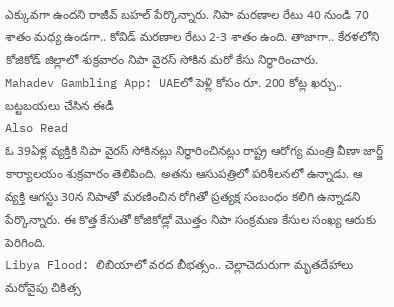ఎక్కువగా ఉందని రాజీవ్ బహల్ పేర్కొన్నారు. నిపా మరణాల రేటు 40 నుండి 70 శాతం మధ్య ఉండగా.. కోవిడ్ మరణాల రేటు 2-3 శాతం ఉంది. తాజాగా.. కేరళలోని కోజికోడ్ జిల్లాలో శుక్రవారం నిపా వైరస్ సోకిన మరో కేసు నిర్ధారించారు.
Mahadev Gambling App: UAEలో పెళ్లి కోసం రూ. 200 కోట్ల ఖర్చు.. బట్టబయలు చేసిన ఈడీ
Also Read
ఓ 39ఏళ్ల వ్యక్తికి నిపా వైరస్ సోకినట్లు నిర్ధారించినట్లు రాష్ట్ర ఆరోగ్య మంత్రి వీణా జార్జ్ కార్యాలయం శుక్రవారం తెలిపింది. అతను ఆసుపత్రిలో పరిశీలనలో ఉన్నాడు. ఆ వ్యక్తి ఆగస్టు 30న నిపాతో మరణించిన రోగితో ప్రత్యక్ష సంబంధం కలిగి ఉన్నాడని పేర్కొన్నారు. ఈ కొత్త కేసుతో కోజికోడ్లో మొత్తం నిపా సంక్రమణ కేసుల సంఖ్య ఆరుకు పెరిగింది.
Libya Flood: లిబియాలో వరద బీభత్సం.. చెల్లాచెదురుగా మృతదేహాలు
మరోవైపు చికిత్స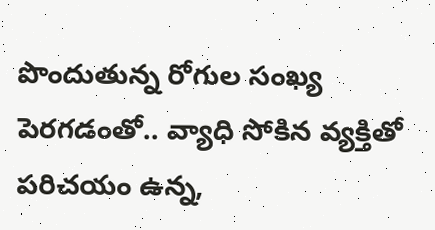పొందుతున్న రోగుల సంఖ్య పెరగడంతో.. వ్యాధి సోకిన వ్యక్తితో పరిచయం ఉన్న,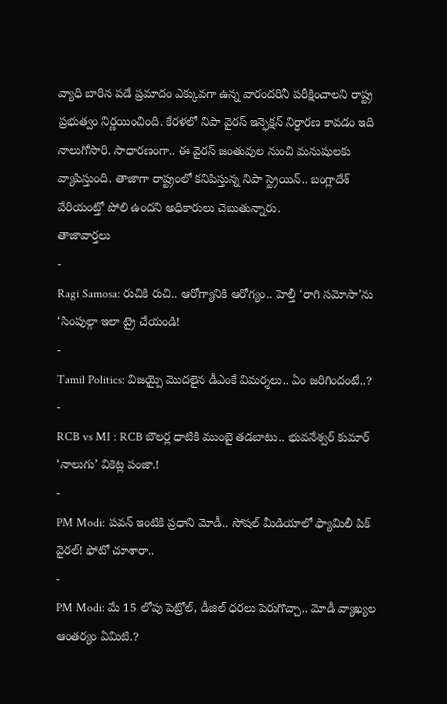వ్యాధి బారిన పడే ప్రమాదం ఎక్కువగా ఉన్న వారందరినీ పరీక్షించాలని రాష్ట్ర ప్రభుత్వం నిర్ణయించింది. కేరళలో నిపా వైరస్ ఇన్ఫెక్షన్ నిర్ధారణ కావడం ఇది నాలుగోసారి. సాధారణంగా.. ఈ వైరస్ జంతువుల నుంచి మనుషులకు వ్యాపిస్తుంది. తాజాగా రాష్ట్రంలో కనిపిస్తున్న నిపా స్ట్రెయిన్.. బంగ్లాదేశ్ వేరియంట్తో పోలి ఉందని అధికారులు చెబుతున్నారు.
తాజావార్తలు
-
Ragi Samosa: రుచికి రుచి.. ఆరోగ్యానికి ఆరోగ్యం.. హెల్తీ ‘రాగి సమోసా’ను ‘సింపుల్గా ఇలా ట్రై చేయండి!
-
Tamil Politics: విజయ్పై మొదలైన డీఎంకే విమర్శలు.. ఏం జరిగిందంటే..?
-
RCB vs MI : RCB బౌలర్ల ధాటికి ముంబై తడబాటు.. భువనేశ్వర్ కుమార్ ‘నాలుగు’ వికెట్ల పంజా.!
-
PM Modi: పవన్ ఇంటికి ప్రధాని మోడీ.. సోషల్ మీడియాలో ఫ్యామిలీ పిక్ వైరల్! ఫోటో చూశారా..
-
PM Modi: మే 15 లోపు పెట్రోల్, డీజిల్ ధరలు పెరుగొచ్చా.. మోడీ వ్యాఖ్యల ఆంతర్యం ఏమిటి.?